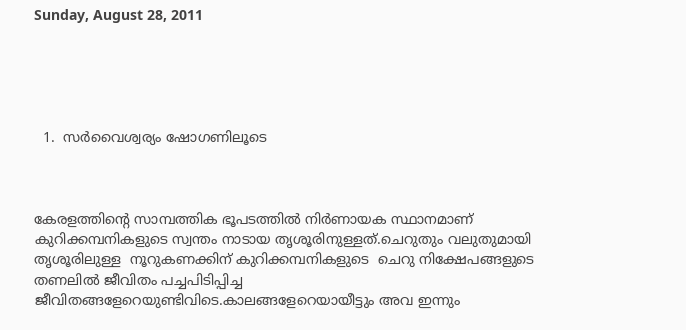Sunday, August 28, 2011





  1.  സര്‍വൈശ്വര്യം ഷോഗണിലൂടെ



കേരളത്തിന്റെ സാമ്പത്തിക ഭൂപടത്തില്‍ നിര്‍ണായക സ്ഥാനമാണ് കുറിക്കമ്പനികളുടെ സ്വന്തം നാടായ തൃശൂരിനുള്ളത്.ചെറുതും വലുതുമായി തൃശൂരിലുള്ള  നൂറുകണക്കിന് കുറിക്കമ്പനികളുടെ  ചെറു നിക്ഷേപങ്ങളുടെ തണലില്‍ ജീവിതം പച്ചപിടിപ്പിച്ച ജീവിതങ്ങളേറെയുണ്ടിവിടെ.കാലങ്ങളേറെയായീട്ടും അവ ഇന്നും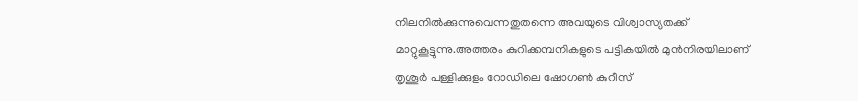നിലനില്‍ക്കുന്നുവെന്നതുതന്നെ അവയുടെ വിശ്വാസ്യതക്ക് മാറ്റുകൂട്ടുന്നു.അത്തരം കുറിക്കമ്പനികളുടെ പട്ടികയില്‍ മുന്‍നിരയിലാണ് തൃശൂര്‍ പള്ളിക്കുളം റോഡിലെ ഷോഗണ്‍ കുറീസ്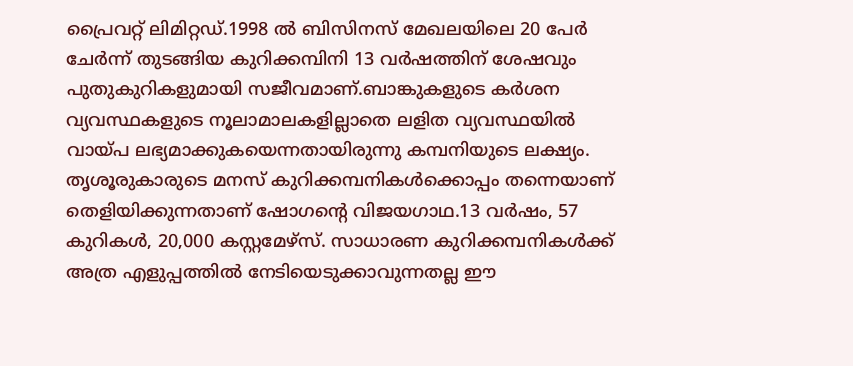പ്രൈവറ്റ് ലിമിറ്റഡ്.1998 ല്‍ ബിസിനസ് മേഖലയിലെ 20 പേര്‍ ചേര്‍ന്ന് തുടങ്ങിയ കുറിക്കമ്പിനി 13 വര്‍ഷത്തിന് ശേഷവും പുതുകുറികളുമായി സജീവമാണ്.ബാങ്കുകളുടെ കര്‍ശന വ്യവസ്ഥകളുടെ നൂലാമാലകളില്ലാതെ ലളിത വ്യവസ്ഥയില്‍ വായ്പ ലഭ്യമാക്കുകയെന്നതായിരുന്നു കമ്പനിയുടെ ലക്ഷ്യം.
തൃശൂരുകാരുടെ മനസ് കുറിക്കമ്പനികള്‍ക്കൊപ്പം തന്നെയാണ് തെളിയിക്കുന്നതാണ് ഷോഗന്റെ വിജയഗാഥ.13 വര്‍ഷം, 57 കുറികള്‍, 20,000 കസ്റ്റമേഴ്സ്. സാധാരണ കുറിക്കമ്പനികള്‍ക്ക് അത്ര എളുപ്പത്തില്‍ നേടിയെടുക്കാവുന്നതല്ല ഈ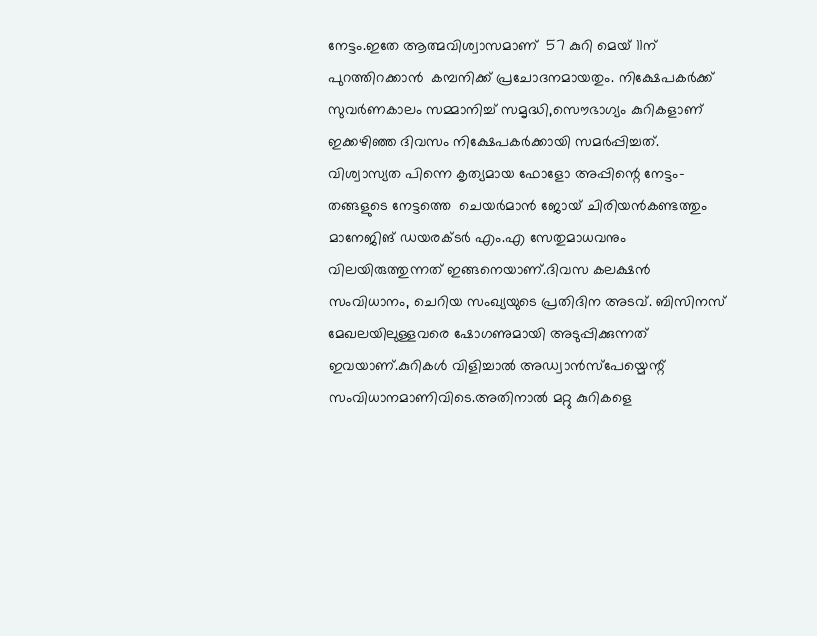നേട്ടം.ഇതേ ആത്മവിശ്വാസമാണ്  57 കുറി മെയ് 11ന് പുറത്തിറക്കാന്‍  കമ്പനിക്ക് പ്രചോദനമായതും. നിക്ഷേപകര്‍ക്ക് സുവര്‍ണകാലം സമ്മാനിച്ച് സമൃദ്ധി,സൌഭാഗ്യം കുറികളാണ് ഇക്കഴിഞ്ഞ ദിവസം നിക്ഷേപകര്‍ക്കായി സമര്‍പ്പിച്ചത്.
വിശ്വാസ്യത പിന്നെ കൃത്യമായ ഫോളോ അപ്പിന്റെ നേട്ടം-തങ്ങളുടെ നേട്ടത്തെ  ചെയര്‍മാന്‍ ജോയ് ചിരിയന്‍കണ്ടത്തും മാനേജിങ് ഡയരക്ടര്‍ എം.എ സേതുമാധവനും വിലയിരുത്തുന്നത് ഇങ്ങനെയാണ്.ദിവസ കലക്ഷന്‍ സംവിധാനം, ചെറിയ സംഖ്യയുടെ പ്രതിദിന അടവ്. ബിസിനസ് മേഖലയിലുള്ളവരെ ഷോഗണുമായി അടുപ്പിക്കുന്നത് ഇവയാണ്.കുറികള്‍ വിളിച്ചാല്‍ അഡ്വാന്‍സ്പേയ്മെന്റ് സംവിധാനമാണിവിടെ.അതിനാല്‍ മറ്റു കുറികളെ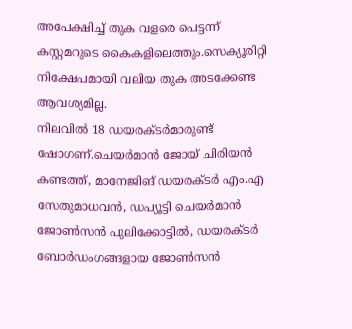അപേക്ഷിച്ച് തുക വളരെ പെട്ടന്ന് കസ്റ്റമറുടെ കൈകളിലെത്തും.സെക്യൂരിറ്റി നിക്ഷേപമായി വലിയ തുക അടക്കേണ്ട ആവശ്യമില്ല.
നിലവില്‍ 18 ഡയരക്ടര്‍മാരുണ്ട് ഷോഗണ്.ചെയര്‍മാന്‍ ജോയ് ചിരിയന്‍ കണ്ടത്ത്, മാനേജിങ് ഡയരക്ടര്‍ എം.എ സേതുമാധവന്‍, ഡപ്യൂട്ടി ചെയര്‍മാന്‍ ജോണ്‍സന്‍ പുലിക്കോട്ടില്‍, ഡയരക്ടര്‍ ബോര്‍ഡംഗങ്ങളായ ജോണ്‍സന്‍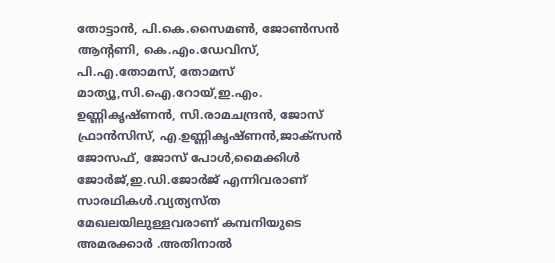തോട്ടാന്‍, പി.കെ.സൈമണ്‍, ജോണ്‍സന്‍ ആന്റണി, കെ.എം.ഡേവിസ്, പി.എ.തോമസ്, തോമസ് മാത്യൂ,സി.ഐ.റോയ്,ഇ.എം. ഉണ്ണികൃഷ്ണന്‍, സി.രാമചന്ദ്രന്‍, ജോസ് ഫ്രാന്‍സിസ്, എ.ഉണ്ണികൃഷ്ണന്‍,ജാക്സന്‍ ജോസഫ്, ജോസ് പോള്‍,മൈക്കിള്‍ ജോര്‍ജ്,ഇ.ഡി.ജോര്‍ജ് എന്നിവരാണ് സാരഥികള്‍.വ്യത്യസ്ത മേഖലയിലുള്ളവരാണ് കമ്പനിയുടെ അമരക്കാര്‍ .അതിനാല്‍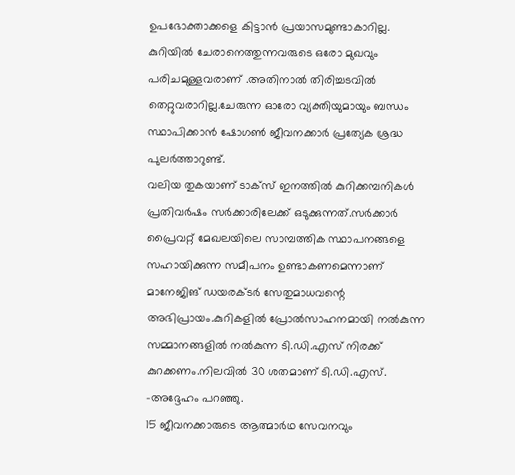ഉപഭോക്താക്കളെ കിട്ടാന്‍ പ്രയാസമുണ്ടാകാറില്ല.  കുറിയില്‍ ചേരാനെത്തുന്നവരുടെ ഒരോ മുഖവും പരിചമുള്ളവരാണ് .അതിനാല്‍ തിരിച്ചടവില്‍ തെറ്റുവരാറില്ല.ചേരുന്ന ഓരോ വ്യക്തിയുമായും ബന്ധം സ്ഥാപിക്കാന്‍ ഷോഗണ്‍ ജീവനക്കാര്‍ പ്രത്യേക ശ്രദ്ധ പുലര്‍ത്താറുണ്ട്.
വലിയ തുകയാണ് ടാക്സ് ഇനത്തില്‍ കുറിക്കമ്പനികള്‍ പ്രതിവര്‍ഷം സര്‍ക്കാരിലേക്ക് ഒടുക്കുന്നത്.സര്‍ക്കാര്‍ പ്രൈവറ്റ് മേഖലയിലെ സാമ്പത്തിക സ്ഥാപനങ്ങളെ സഹായിക്കുന്ന സമീപനം ഉണ്ടാകണമെന്നാണ് മാനേജിങ് ഡയരക്ടര്‍ സേതുമാധവന്റെ അഭിപ്രായം.കുറികളില്‍ പ്രോല്‍സാഹനമായി നല്‍കുന്ന സമ്മാനങ്ങളില്‍ നല്‍കുന്ന ടി.ഡി.എസ് നിരക്ക് കുറക്കണം.നിലവില്‍ 30 ശതമാണ് ടി.ഡി.എസ്. -അദ്ദേഹം പറഞ്ഞു.
15 ജീവനക്കാരുടെ ആത്മാര്‍ഥ സേവനവും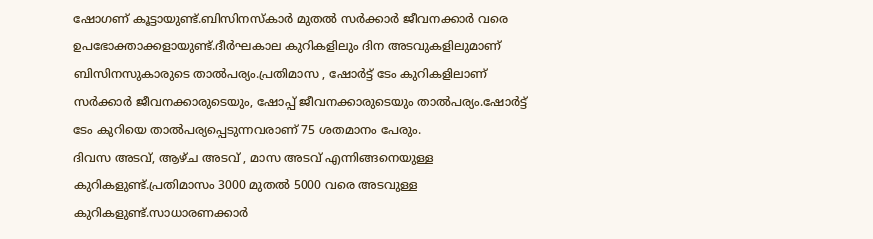ഷോഗണ് കൂട്ടായുണ്ട്.ബിസിനസ്കാര്‍ മുതല്‍ സര്‍ക്കാര്‍ ജീവനക്കാര്‍ വരെ ഉപഭോക്താക്കളായുണ്ട്.ദീര്‍ഘകാല കുറികളിലും ദിന അടവുകളിലുമാണ് ബിസിനസുകാരുടെ താല്‍പര്യം.പ്രതിമാസ , ഷോര്‍ട്ട് ടേം കുറികളിലാണ് സര്‍ക്കാര്‍ ജീവനക്കാരുടെയും, ഷോപ്പ് ജീവനക്കാരുടെയും താല്‍പര്യം.ഷോര്‍ട്ട് ടേം കുറിയെ താല്‍പര്യപ്പെടുന്നവരാണ് 75 ശതമാനം പേരും.
ദിവസ അടവ്, ആഴ്ച അടവ് , മാസ അടവ് എന്നിങ്ങനെയുള്ള കുറികളുണ്ട്.പ്രതിമാസം 3000 മുതല്‍ 5000 വരെ അടവുള്ള കുറികളുണ്ട്.സാധാരണക്കാര്‍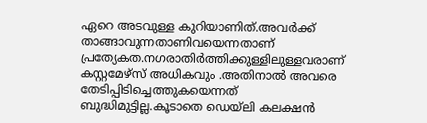ഏറെ അടവുള്ള കുറിയാണിത്.അവര്‍ക്ക് താങ്ങാവുന്നതാണിവയെന്നതാണ് പ്രത്യേകത.നഗരാതിര്‍ത്തിക്കുള്ളിലുള്ളവരാണ് കസ്റ്റമേഴ്സ് അധികവും .അതിനാല്‍ അവരെ തേടിപ്പിടിച്ചെത്തുകയെന്നത് ബുദ്ധിമുട്ടില്ല.കൂടാതെ ഡെയ്ലി കലക്ഷന്‍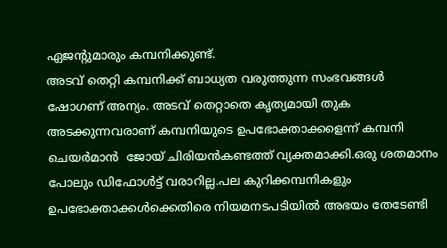ഏജന്റുമാരും കമ്പനിക്കുണ്ട്.
അടവ് തെറ്റി കമ്പനിക്ക് ബാധ്യത വരുത്തുന്ന സംഭവങ്ങള്‍ ഷോഗണ് അന്യം. അടവ് തെറ്റാതെ കൃത്യമായി തുക അടക്കുന്നവരാണ് കമ്പനിയുടെ ഉപഭോക്താക്കളെന്ന് കമ്പനി ചെയര്‍മാന്‍  ജോയ് ചിരിയന്‍കണ്ടത്ത് വ്യക്തമാക്കി.ഒരു ശതമാനം പോലും ഡിഫോള്‍ട്ട് വരാറില്ല.പല കുറിക്കമ്പനികളും ഉപഭോക്താക്കള്‍ക്കെതിരെ നിയമനടപടിയില്‍ അഭയം തേടേണ്ടി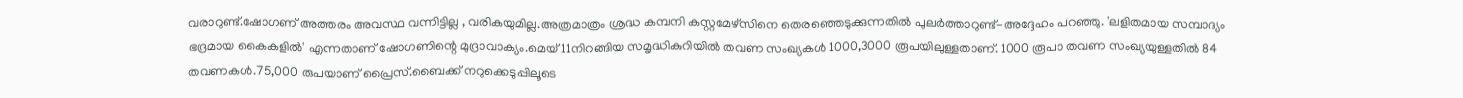വരാറുണ്ട്.ഷോഗണ് അത്തരം അവസ്ഥ വന്നിട്ടില്ല , വരികയുമില്ല.അത്രമാത്രം ശ്രദ്ധ കമ്പനി കസ്റ്റമേഴ്സിനെ തെരഞ്ഞെടുക്കുന്നതില്‍ പുലര്‍ത്താറുണ്ട്-അദ്ദേഹം പറഞ്ഞു. 'ലളിതമായ സമ്പാദ്യം ഭദ്രമായ കൈകളില്‍' എന്നതാണ് ഷോഗണിന്റെ മുദ്രാവാക്യം.മെയ് 11നിറങ്ങിയ സമൃദ്ധികുറിയില്‍ തവണ സംഖ്യകള്‍ 1000,3000 രൂപയിലുള്ളതാണ്. 1000 രൂപാ തവണ സംഖ്യയുള്ളതില്‍ 84 തവണകള്‍.75,000 രുപയാണ് പ്രൈസ്.ബൈക്ക് നറുക്കെടുപ്പിലൂടെ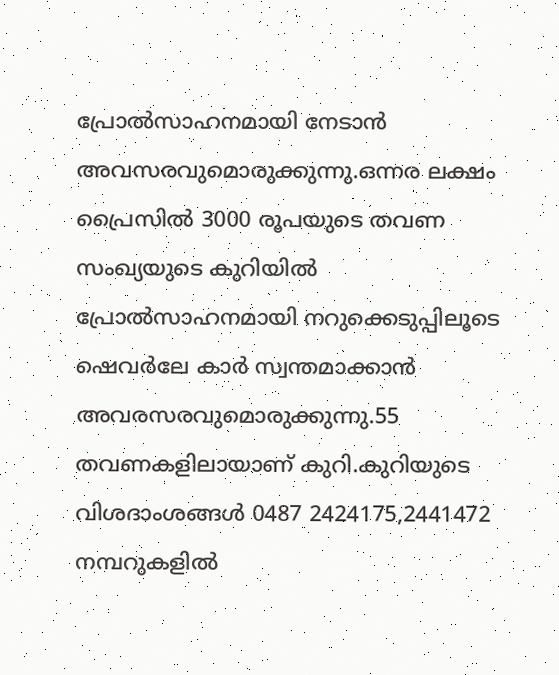പ്രോല്‍സാഹനമായി നേടാന്‍ അവസരവുമൊരുക്കുന്നു.ഒന്നര ലക്ഷം പ്രൈസില്‍ 3000 രൂപയുടെ തവണ സംഖ്യയുടെ കുറിയില്‍ പ്രോല്‍സാഹനമായി നറുക്കെടുപ്പിലൂടെ ഷെവര്‍ലേ കാര്‍ സ്വന്തമാക്കാന്‍ അവരസരവുമൊരുക്കുന്നു.55 തവണകളിലായാണ് കുറി.കുറിയുടെ വിശദാംശങ്ങള്‍ 0487 2424175,2441472 നമ്പറുകളില്‍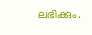ലഭിക്കും.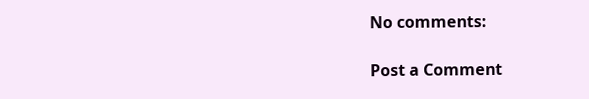No comments:

Post a Comment